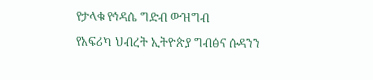የታላቁ የኅዳሴ ግድብ ውዝግብ
የአፍሪካ ህብረት ኢትዮጵያ ግብፅና ሱዳንን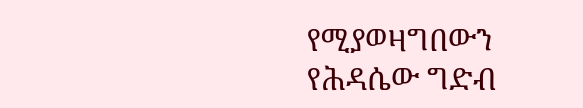የሚያወዛግበውን የሕዳሴው ግድብ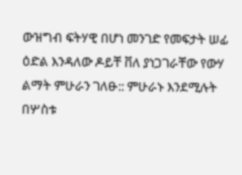ውዝግብ ፍትሃዊ በሆነ መንገድ የመፍታት ሠፊ ዕድል እንዳለው ዶይቸ ቨለ ያነጋገራቸው የውሃ ልማት ምሁራን ገለፁ:: ምሁራኑ እንደሚሉት በሦስቱ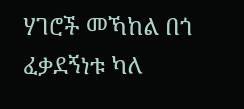ሃገሮች መኻከል በጎ ፈቃደኝነቱ ካለ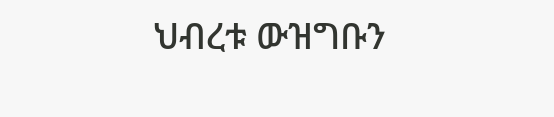ህብረቱ ውዝግቡን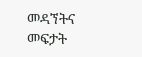መዳኘትና መፍታት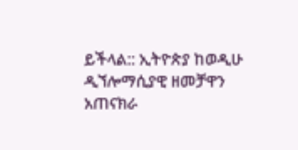ይችላል:: ኢትዮጵያ ከወዲሁ ዲኘሎማሲያዊ ዘመቻዋን አጠናክራ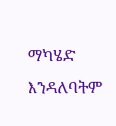ማካሄድ እንዳለባትም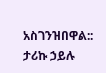አስገንዝበዋል::
ታሪኩ ኃይሉ